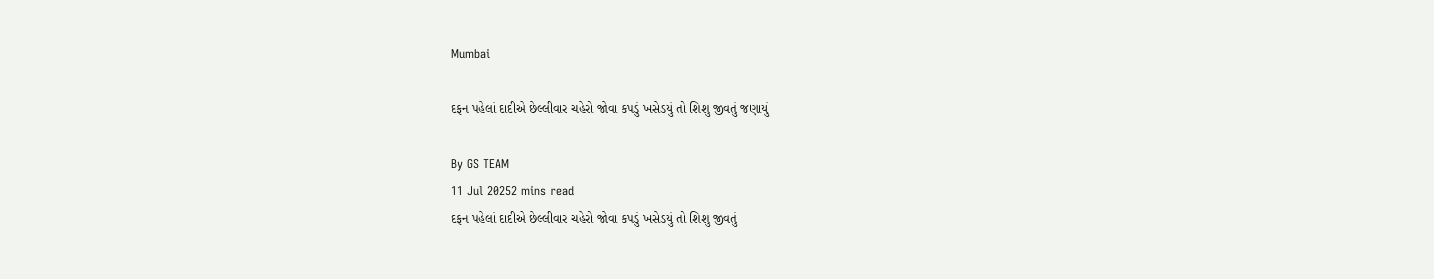Mumbai

દફન પહેલાં દાદીએ છેલ્લીવાર ચહેરો જોવા કપડું ખસેડયું તો શિશુ જીવતું જણાયું

By GS TEAM
11 Jul 20252 mins read
દફન પહેલાં દાદીએ છેલ્લીવાર ચહેરો જોવા કપડું ખસેડયું તો શિશુ જીવતું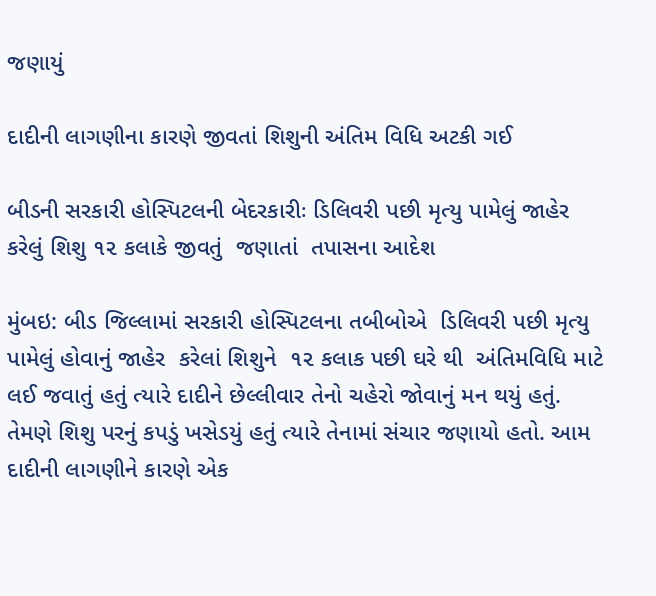જણાયું

દાદીની લાગણીના કારણે જીવતાં શિશુની અંતિમ વિધિ અટકી ગઈ

બીડની સરકારી હોસ્પિટલની બેદરકારીઃ ડિલિવરી પછી મૃત્યુ પામેલું જાહેર કરેલું શિશુ ૧૨ કલાકે જીવતું  જણાતાં  તપાસના આદેશ

મુંબઇ: બીડ જિલ્લામાં સરકારી હોસ્પિટલના તબીબોએ  ડિલિવરી પછી મૃત્યુ પામેલું હોવાનું જાહેર  કરેલાં શિશુને  ૧૨ કલાક પછી ઘરે થી  અંતિમવિધિ માટે લઈ જવાતું હતું ત્યારે દાદીને છેલ્લીવાર તેનો ચહેરો જોવાનું મન થયું હતું. તેમણે શિશુ પરનું કપડું ખસેડયું હતું ત્યારે તેનામાં સંચાર જણાયો હતો. આમ દાદીની લાગણીને કારણે એક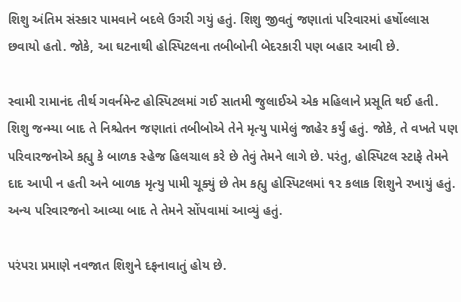શિશુ અંતિમ સંસ્કાર પામવાને બદલે ઉગરી ગયું હતું. શિશુ જીવતું જણાતાં પરિવારમાં હર્ષોલ્લાસ છવાયો હતો. જોકે, આ ઘટનાથી હોસ્પિટલના તબીબોની બેદરકારી પણ બહાર આવી છે.

સ્વામી રામાનંદ તીર્થ ગવર્નમેન્ટ હોસ્પિટલમાં ગઈ સાતમી જુલાઈએ એક મહિલાને પ્રસૂતિ થઈ હતી. શિશુ જન્મ્યા બાદ તે નિશ્ચેતન જણાતાં તબીબોએ તેને મૃત્યુ પામેલું જાહેર કર્યું હતું. જોકે, તે વખતે પણ પરિવારજનોએ કહ્યુ કે બાળક સ્હેજ હિલચાલ કરે છે તેવું તેમને લાગે છે. પરંતુ, હોસ્પિટલ સ્ટાફે તેમને દાદ આપી ન હતી અને બાળક મૃત્યુ પામી ચૂક્યું છે તેમ કહ્યુ હોસ્પિટલમાં ૧૨ કલાક શિશુને રખાયું હતું. અન્ય પરિવારજનો આવ્યા બાદ તે તેમને સોંપવામાં આવ્યું હતું.

પરંપરા પ્રમાણે નવજાત શિશુને દફનાવાતું હોય છે.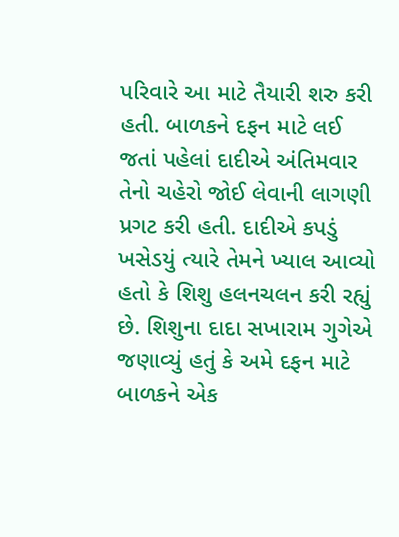પરિવારે આ માટે તૈયારી શરુ કરી હતી. બાળકને દફન માટે લઈ જતાં પહેલાં દાદીએ અંતિમવાર તેનો ચહેરો જોઈ લેવાની લાગણી પ્રગટ કરી હતી. દાદીએ કપડું ખસેડયું ત્યારે તેમને ખ્યાલ આવ્યો હતો કે શિશુ હલનચલન કરી રહ્યું છે. શિશુના દાદા સખારામ ગુગેએ જણાવ્યું હતું કે અમે દફન માટે બાળકને એક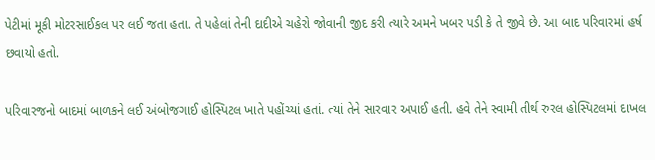પેટીમાં મૂકી મોટરસાઈકલ પર લઈ જતા હતા. તે પહેલાં તેની દાદીએ ચહેરો જોવાની જીદ કરી ત્યારે અમને ખબર પડી કે તે જીવે છે. આ બાદ પરિવારમાં હર્ષ છવાયો હતો.

પરિવારજનો બાદમાં બાળકને લઈ અંબોજગાઈ હોસ્પિટલ ખાતે પહોંચ્યાં હતાં. ત્યાં તેને સારવાર અપાઈ હતી. હવે તેને સ્વામી તીર્થ રુરલ હોસ્પિટલમાં દાખલ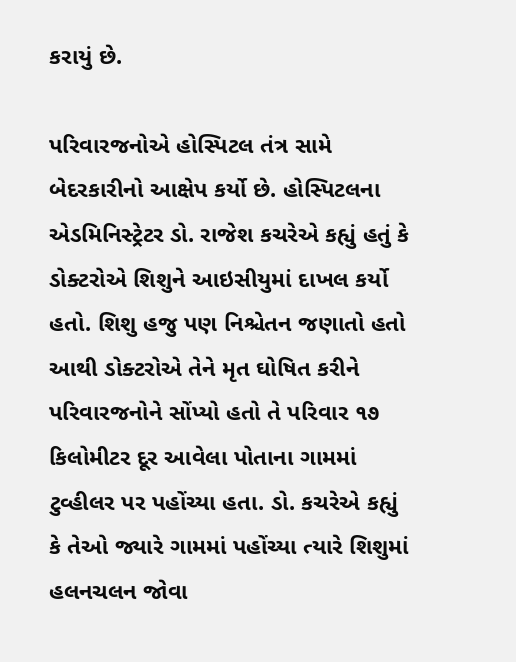કરાયું છે.

પરિવારજનોએ હોસ્પિટલ તંત્ર સામે બેદરકારીનો આક્ષેપ કર્યો છે. હોસ્પિટલના એડમિનિસ્ટ્રેટર ડો. રાજેશ કચરેએ કહ્યું હતું કે ડોક્ટરોએ શિશુને આઇસીયુમાં દાખલ કર્યો હતો. શિશુ હજુ પણ નિશ્ચેતન જણાતો હતો આથી ડોક્ટરોએ તેને મૃત ઘોષિત કરીને પરિવારજનોને સોંપ્યો હતો તે પરિવાર ૧૭ કિલોમીટર દૂર આવેલા પોતાના ગામમાં ટુવ્હીલર પર પહોંચ્યા હતા. ડો. કચરેએ કહ્યું કે તેઓ જ્યારે ગામમાં પહોંચ્યા ત્યારે શિશુમાં હલનચલન જોવા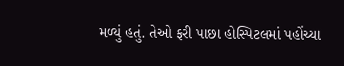મળ્યું હતું. તેઓ ફરી પાછા હોસ્પિટલમાં પહોંચ્યા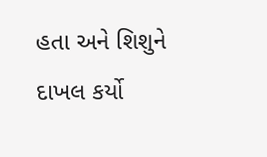હતા અને શિશુને દાખલ કર્યો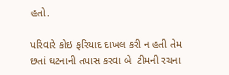હતો.

પરિવારે કોઇ ફરિયાદ દાખલ કરી ન હતી તેમ છતાં ઘટનાની તપાસ કરવા બે  ટીમની રચના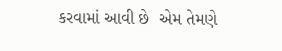કરવામાં આવી છે  એમ તેમણે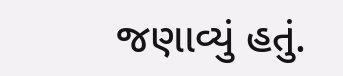જણાવ્યું હતું.